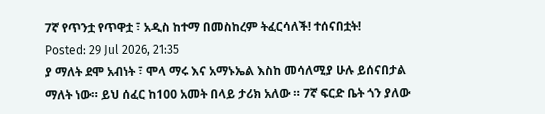7ኛ የጥንቷ የጥዋቷ ፣ አዲስ ከተማ በመስከረም ትፈርሳለች! ተሰናበቷት!
Posted: 29 Jul 2026, 21:35
ያ ማለት ደሞ አብነት ፣ ሞላ ማሩ እና አማኑኤል እስከ መሳለሚያ ሁሉ ይሰናበታል ማለት ነው። ይህ ሰፈር ከ100 አመት በላይ ታሪክ አለው ። 7ኛ ፍርድ ቤት ጎን ያለው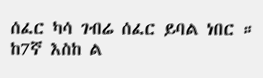ሰፈር ካሳ ገብሬ ሰፈር ይባል ነበር ። ከ7ኛ እስከ ል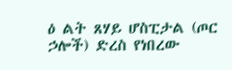ዕ ልት ጸሃይ ሆስፒታል (ጦር ኃሎች) ድረስ የነበረው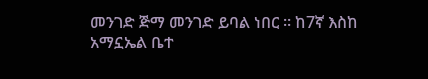መንገድ ጅማ መንገድ ይባል ነበር ። ከ7ኛ እስከ አማኗኤል ቤተ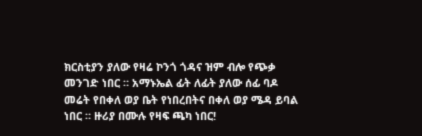ክርስቲያን ያለው የዛሬ ኮንጎ ጎዳና ዝም ብሎ የጭቃ መንገድ ነበር ። አማኑኤል ፊት ለፊት ያለው ሰፊ ባዶ መሬት የበቀለ ወያ ቤት የነበረበትና በቀለ ወያ ሜዳ ይባል ነበር ። ዙሪያ በሙሉ የዛፍ ጫካ ነበር!